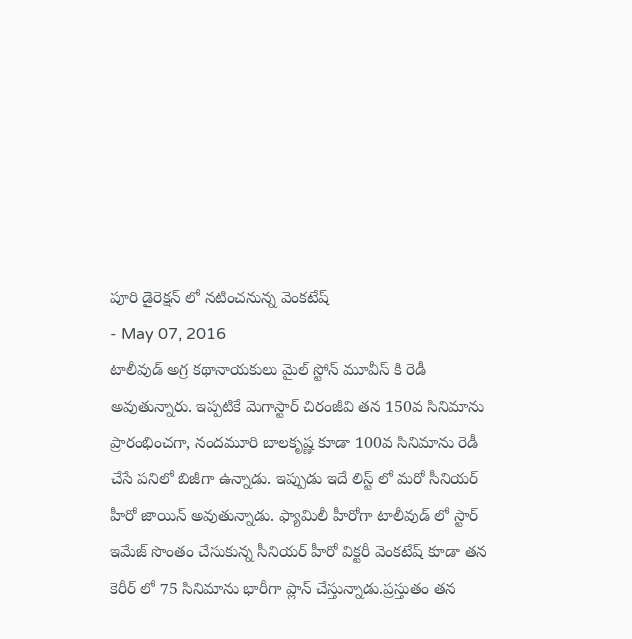పూరి డైరెక్షన్ లో నటించనున్న వెంకటేష్
- May 07, 2016
టాలీవుడ్ అగ్ర కథానాయకులు మైల్ స్టోన్ మూవీస్ కి రెడీ అవుతున్నారు. ఇప్పటికే మెగాస్టార్ చిరంజీవి తన 150వ సినిమాను ప్రారంభించగా, నందమూరి బాలకృష్ణ కూడా 100వ సినిమాను రెడీ చేసే పనిలో బిజీగా ఉన్నాడు. ఇప్పుడు ఇదే లిస్ట్ లో మరో సీనియర్ హీరో జాయిన్ అవుతున్నాడు. ఫ్యామిలీ హీరోగా టాలీవుడ్ లో స్టార్ ఇమేజ్ సొంతం చేసుకున్న సీనియర్ హీరో విక్టరీ వెంకటేష్ కూడా తన కెరీర్ లో 75 సినిమాను భారీగా ప్లాన్ చేస్తున్నాడు.ప్రస్తుతం తన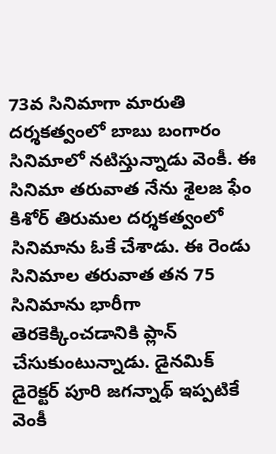73వ సినిమాగా మారుతి దర్శకత్వంలో బాబు బంగారం సినిమాలో నటిస్తున్నాడు వెంకీ. ఈ సినిమా తరువాత నేను శైలజ ఫేం కిశోర్ తిరుమల దర్శకత్వంలో సినిమాను ఓకే చేశాడు. ఈ రెండు సినిమాల తరువాత తన 75 సినిమాను భారీగా తెరకెక్కించడానికి ప్లాన్ చేసుకుంటున్నాడు. డైనమిక్ డైరెక్టర్ పూరి జగన్నాథ్ ఇప్పటికే వెంకీ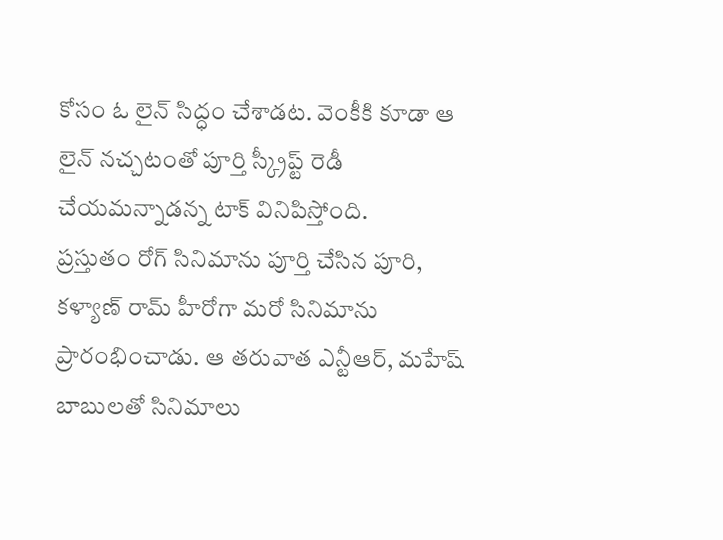కోసం ఓ లైన్ సిద్ధం చేశాడట. వెంకీకి కూడా ఆ లైన్ నచ్చటంతో పూర్తి స్క్రీప్ట్ రెడీ చేయమన్నాడన్న టాక్ వినిపిస్తోంది.
ప్రస్తుతం రోగ్ సినిమాను పూర్తి చేసిన పూరి, కళ్యాణ్ రామ్ హీరోగా మరో సినిమాను ప్రారంభించాడు. ఆ తరువాత ఎన్టీఆర్, మహేష్ బాబులతో సినిమాలు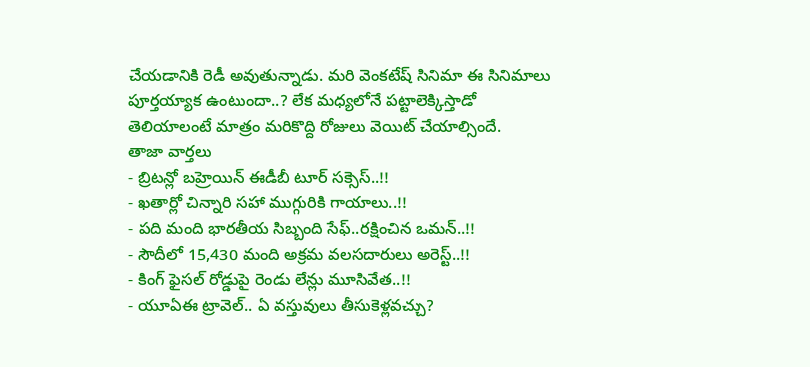చేయడానికి రెడీ అవుతున్నాడు. మరి వెంకటేష్ సినిమా ఈ సినిమాలు పూర్తయ్యాక ఉంటుందా..? లేక మధ్యలోనే పట్టాలెక్కిస్తాడో తెలియాలంటే మాత్రం మరికొద్ది రోజులు వెయిట్ చేయాల్సిందే.
తాజా వార్తలు
- బ్రిటన్లో బహ్రెయిన్ ఈడీబీ టూర్ సక్సెస్..!!
- ఖతార్లో చిన్నారి సహా ముగ్గురికి గాయాలు..!!
- పది మంది భారతీయ సిబ్బంది సేఫ్..రక్షించిన ఒమన్..!!
- సౌదీలో 15,430 మంది అక్రమ వలసదారులు అరెస్ట్..!!
- కింగ్ ఫైసల్ రోడ్డుపై రెండు లేన్లు మూసివేత..!!
- యూఏఈ ట్రావెల్.. ఏ వస్తువులు తీసుకెళ్లవచ్చు?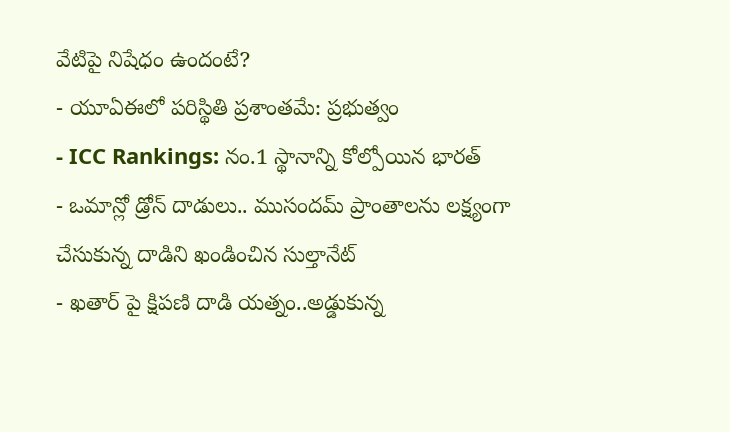వేటిపై నిషేధం ఉందంటే?
- యూఏఈలో పరిస్థితి ప్రశాంతమే: ప్రభుత్వం
- ICC Rankings: నం.1 స్థానాన్ని కోల్పోయిన భారత్
- ఒమాన్లో డ్రోన్ దాడులు.. ముసందమ్ ప్రాంతాలను లక్ష్యంగా చేసుకున్న దాడిని ఖండించిన సుల్తానేట్
- ఖతార్ పై క్షిపణి దాడి యత్నం..అడ్డుకున్న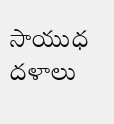సాయుధ దళాలు